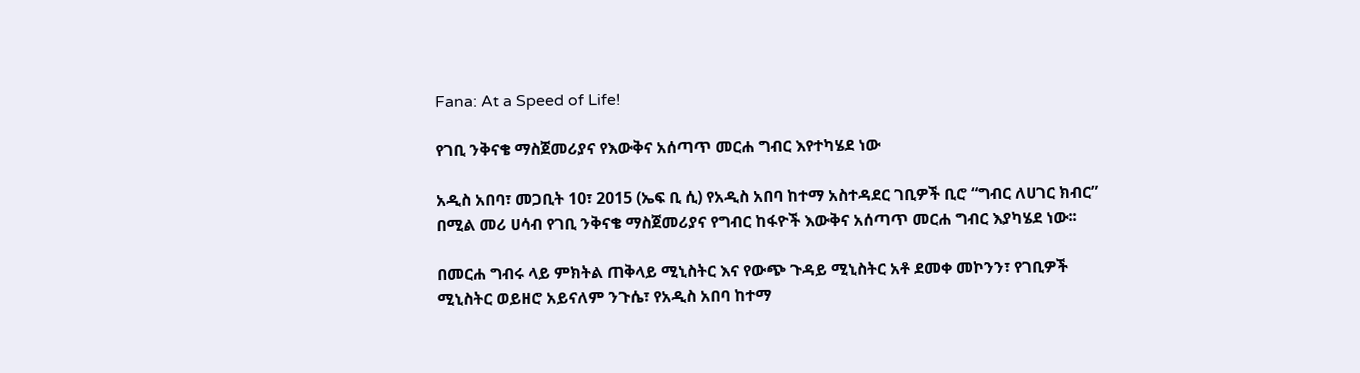Fana: At a Speed of Life!

የገቢ ንቅናቄ ማስጀመሪያና የእውቅና አሰጣጥ መርሐ ግብር እየተካሄደ ነው

አዲስ አበባ፣ መጋቢት 10፣ 2015 (ኤፍ ቢ ሲ) የአዲስ አበባ ከተማ አስተዳደር ገቢዎች ቢሮ “ግብር ለሀገር ክብር” በሚል መሪ ሀሳብ የገቢ ንቅናቄ ማስጀመሪያና የግብር ከፋዮች እውቅና አሰጣጥ መርሐ ግብር እያካሄደ ነው፡፡

በመርሐ ግብሩ ላይ ምክትል ጠቅላይ ሚኒስትር እና የውጭ ጉዳይ ሚኒስትር አቶ ደመቀ መኮንን፣ የገቢዎች ሚኒስትር ወይዘሮ አይናለም ንጉሴ፣ የአዲስ አበባ ከተማ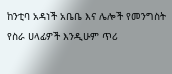ከንቲባ አዳነች አቤቤ እና ሌሎች የመንግስት የስራ ሀላፊዎች እንዲሁም ጥሪ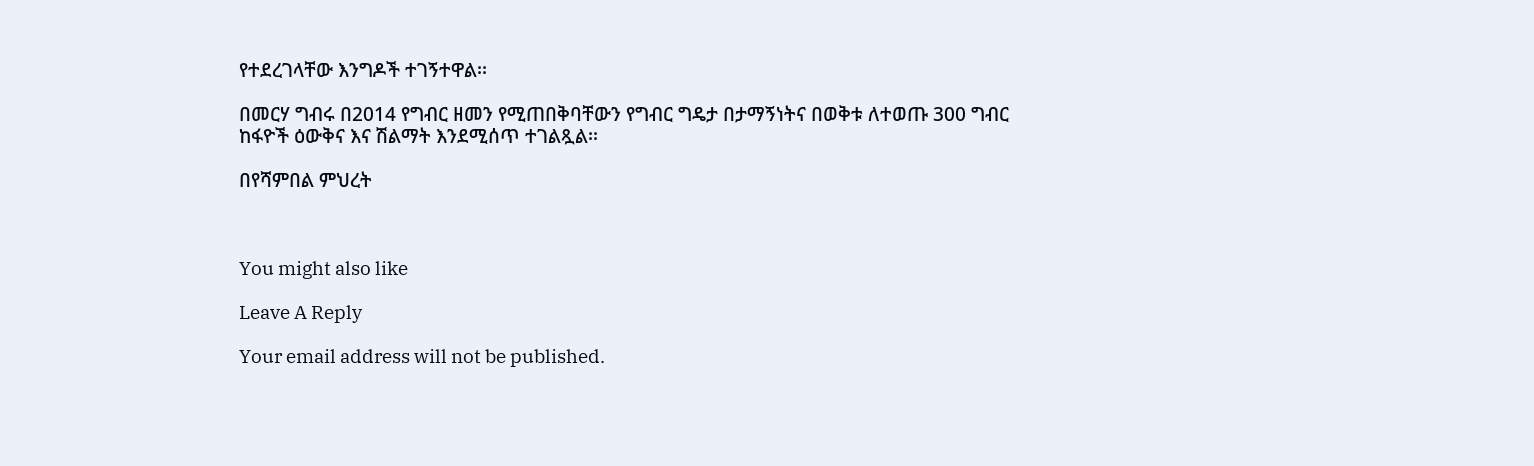የተደረገላቸው እንግዶች ተገኝተዋል፡፡

በመርሃ ግብሩ በ2014 የግብር ዘመን የሚጠበቅባቸውን የግብር ግዴታ በታማኝነትና በወቅቱ ለተወጡ 300 ግብር ከፋዮች ዕውቅና እና ሽልማት እንደሚሰጥ ተገልጿል፡፡

በየሻምበል ምህረት



You might also like

Leave A Reply

Your email address will not be published.